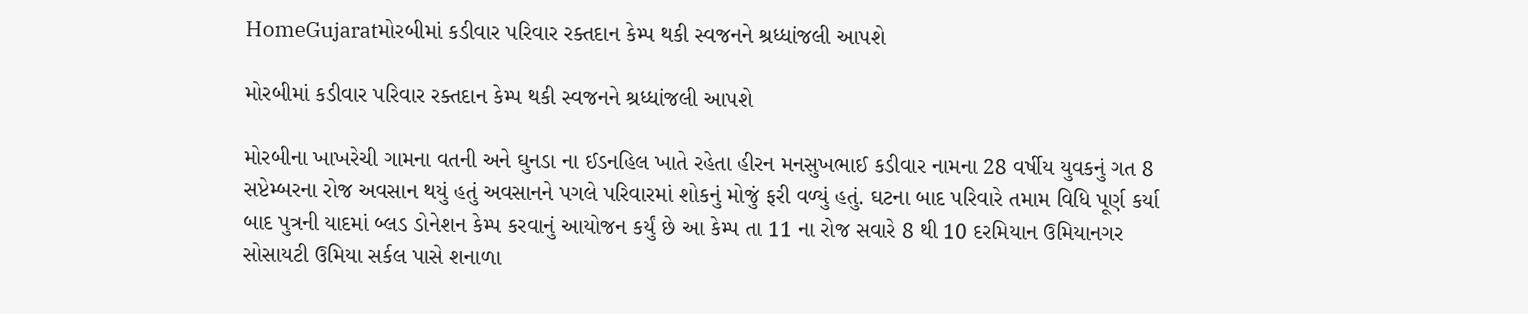HomeGujaratમોરબીમાં કડીવાર પરિવાર રક્તદાન કેમ્પ થકી સ્વજનને શ્રધ્ધાંજલી આપશે

મોરબીમાં કડીવાર પરિવાર રક્તદાન કેમ્પ થકી સ્વજનને શ્રધ્ધાંજલી આપશે

મોરબીના ખાખરેચી ગામના વતની અને ઘુનડા ના ઈડનહિલ ખાતે રહેતા હીરન મનસુખભાઈ કડીવાર નામના 28 વર્ષીય યુવકનું ગત 8 સપ્ટેમ્બરના રોજ અવસાન થયું હતું અવસાનને પગલે પરિવારમાં શોકનું મોજું ફરી વળ્યું હતું. ઘટના બાદ પરિવારે તમામ વિધિ પૂર્ણ કર્યા બાદ પુત્રની યાદમાં બ્લડ ડોનેશન કેમ્પ કરવાનું આયોજન કર્યું છે આ કેમ્પ તા 11 ના રોજ સવારે 8 થી 10 દરમિયાન ઉમિયાનગર સોસાયટી ઉમિયા સર્કલ પાસે શનાળા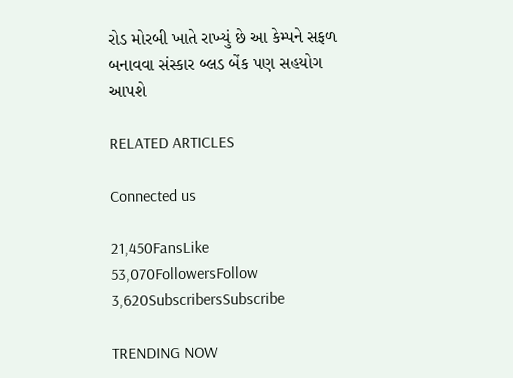રોડ મોરબી ખાતે રાખ્યું છે આ કેમ્પને સફળ બનાવવા સંસ્કાર બ્લડ બેંક પણ સહયોગ આપશે

RELATED ARTICLES

Connected us

21,450FansLike
53,070FollowersFollow
3,620SubscribersSubscribe

TRENDING NOW